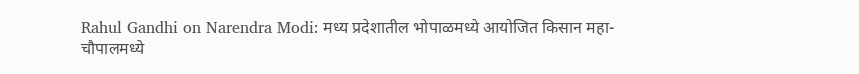Rahul Gandhi on Narendra Modi: मध्य प्रदेशातील भोपाळमध्ये आयोजित किसान महा-चौपालमध्ये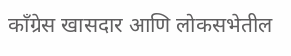काँग्रेस खासदार आणि लोकसभेतील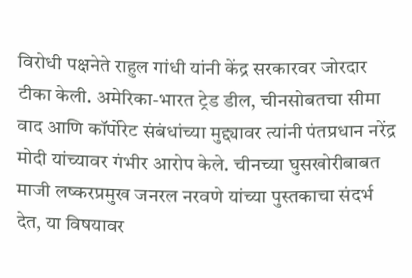विरोधी पक्षनेते राहुल गांधी यांनी केंद्र सरकारवर जोरदार टीका केली. अमेरिका-भारत ट्रेड डील, चीनसोबतचा सीमा वाद आणि कॉर्पोरेट संबंधांच्या मुद्द्यावर त्यांनी पंतप्रधान नरेंद्र मोदी यांच्यावर गंभीर आरोप केले. चीनच्या घुसखोरीबाबत माजी लष्करप्रमुख जनरल नरवणे यांच्या पुस्तकाचा संदर्भ देत, या विषयावर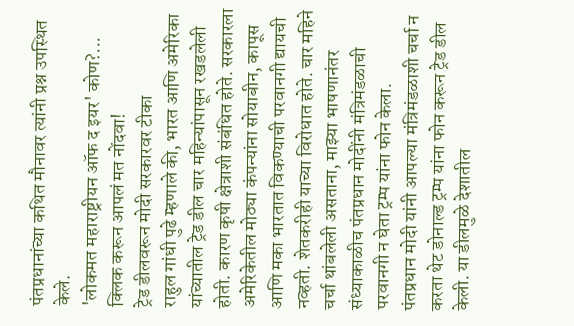पंतप्रधानांच्या कथित मौनावर त्यांनी प्रश्न उपस्थित केले.
'लोकमत महाराष्ट्रीयन ऑफ द इयर' कोण?... क्लिक करून आपलं मत नोंदवा!
ट्रेड डीलवरून मोदी सरकारवर टीका
राहुल गांधी पुढे म्हणाले की, भारत आणि अमेरिका यांच्यातील ट्रेड डील चार महिन्यांपासून रखडलेली होती. कारण कृषी क्षेत्राशी संबंधित होते. सरकारला अमेरिकेतील मोठ्या कंपन्यांना सोयाबीन, कापूस आणि मका भारतात विकण्याची परवानगी द्यायची नव्हती. शेतकरीही याच्या विरोधात होते. चार महिने चर्चा थांबलेली असताना, माझ्या भाषणानंतर संध्याकाळीच पंतप्रधान मोदींनी मंत्रिमंडळाची परवानगी न घेता ट्रम्प यांना फोन केला.
पंतप्रधान मोदी यांनी आपल्या मंत्रिमंडळाशी चर्चा न करता थेट डोनाल्ड ट्रम्प यांना फोन करून ट्रेड डील केली. या डीलमुळे देशातील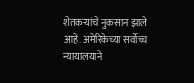शेतकऱ्यांचे नुकसान झाले आहे. अमेरिकेच्या सर्वोच्च न्यायालयाने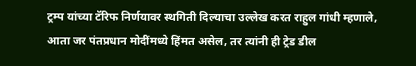ट्रम्प यांच्या टॅरिफ निर्णयावर स्थगिती दिल्याचा उल्लेख करत राहुल गांधी म्हणाले, आता जर पंतप्रधान मोदींमध्ये हिंमत असेल, तर त्यांनी ही ट्रेड डील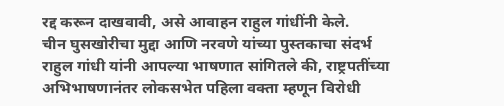रद्द करून दाखवावी, असे आवाहन राहुल गांधींनी केले.
चीन घुसखोरीचा मुद्दा आणि नरवणे यांच्या पुस्तकाचा संदर्भ
राहुल गांधी यांनी आपल्या भाषणात सांगितले की, राष्ट्रपतींच्या अभिभाषणानंतर लोकसभेत पहिला वक्ता म्हणून विरोधी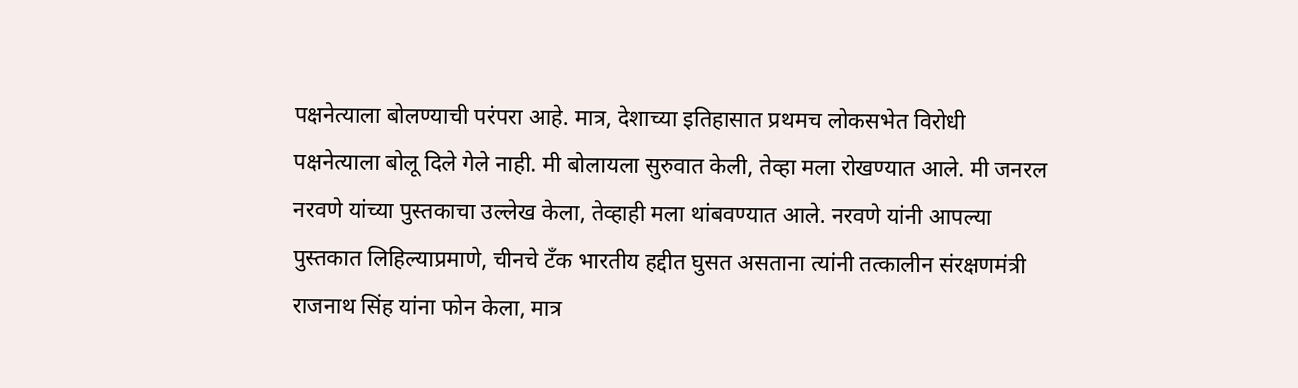पक्षनेत्याला बोलण्याची परंपरा आहे. मात्र, देशाच्या इतिहासात प्रथमच लोकसभेत विरोधी पक्षनेत्याला बोलू दिले गेले नाही. मी बोलायला सुरुवात केली, तेव्हा मला रोखण्यात आले. मी जनरल नरवणे यांच्या पुस्तकाचा उल्लेख केला, तेव्हाही मला थांबवण्यात आले. नरवणे यांनी आपल्या पुस्तकात लिहिल्याप्रमाणे, चीनचे टँक भारतीय हद्दीत घुसत असताना त्यांनी तत्कालीन संरक्षणमंत्री राजनाथ सिंह यांना फोन केला, मात्र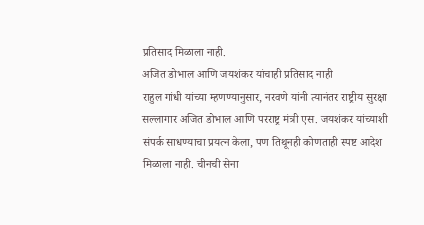प्रतिसाद मिळाला नाही.
अजित डोभाल आणि जयशंकर यांचाही प्रतिसाद नाही
राहुल गांधी यांच्या म्हणण्यानुसार, नरवणे यांनी त्यानंतर राष्ट्रीय सुरक्षा सल्लागार अजित डोभाल आणि परराष्ट्र मंत्री एस. जयशंकर यांच्याशी संपर्क साधण्याचा प्रयत्न केला, पण तिथूनही कोणताही स्पष्ट आदेश मिळाला नाही. चीनची सेना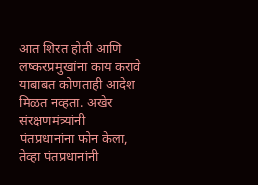आत शिरत होती आणि लष्करप्रमुखांना काय करावे याबाबत कोणताही आदेश मिळत नव्हता. अखेर संरक्षणमंत्र्यांनी पंतप्रधानांना फोन केला, तेव्हा पंतप्रधानांनी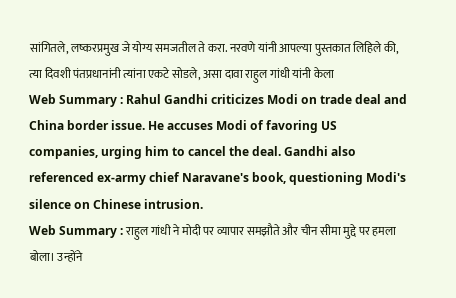सांगितले, लष्करप्रमुख जे योग्य समजतील ते करा. नरवणे यांनी आपल्या पुस्तकात लिहिले की, त्या दिवशी पंतप्रधानांनी त्यांना एकटे सोडले, असा दावा राहुल गांधी यांनी केला
Web Summary : Rahul Gandhi criticizes Modi on trade deal and China border issue. He accuses Modi of favoring US companies, urging him to cancel the deal. Gandhi also referenced ex-army chief Naravane's book, questioning Modi's silence on Chinese intrusion.
Web Summary : राहुल गांधी ने मोदी पर व्यापार समझौते और चीन सीमा मुद्दे पर हमला बोला। उन्होंने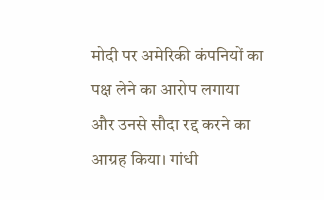मोदी पर अमेरिकी कंपनियों का पक्ष लेने का आरोप लगाया और उनसे सौदा रद्द करने का आग्रह किया। गांधी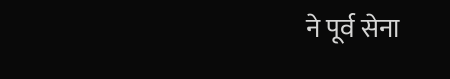ने पूर्व सेना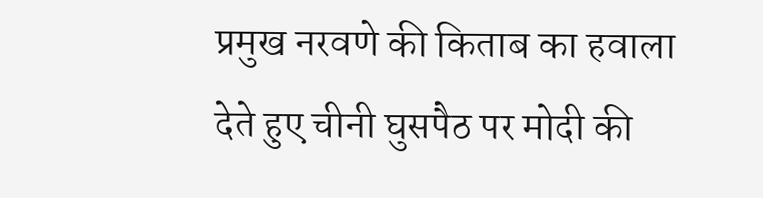प्रमुख नरवणे की किताब का हवाला देते हुए चीनी घुसपैठ पर मोदी की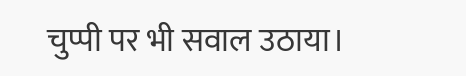चुप्पी पर भी सवाल उठाया।